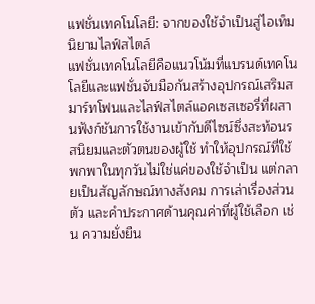แฟชั่นเทคโนโลยี: จากของใช้จำเป็นสู่ไอเท็มนิยามไลฟ์สไตล์
แฟชั่นเทคโนโลยีคือแนวโน้มที่แบรนด์เทคโนโลยีและแฟชั่นจับมือกันสร้างอุปกรณ์เสริมสมาร์ทโฟนและไลฟ์สไตล์แอคเซสเซอรี่ที่ผสานฟังก์ชันการใช้งานเข้ากับดีไซน์ซึ่งสะท้อนรสนิยมและตัวตนของผู้ใช้ ทำให้อุปกรณ์ที่ใช้พกพาในทุกวันไม่ใช่แค่ของใช้จำเป็น แต่กลายเป็นสัญลักษณ์ทางสังคม การเล่าเรื่องส่วนตัว และคำประกาศด้านคุณค่าที่ผู้ใช้เลือก เช่น ความยั่งยืน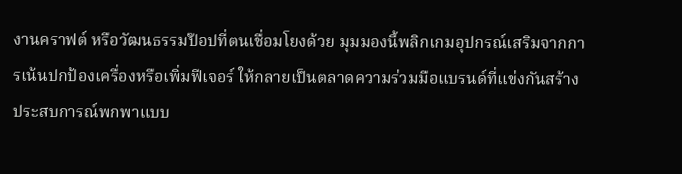งานคราฟต์ หรือวัฒนธรรมป๊อปที่ตนเชื่อมโยงด้วย มุมมองนี้พลิกเกมอุปกรณ์เสริมจากการเน้นปกป้องเครื่องหรือเพิ่มฟีเจอร์ ให้กลายเป็นตลาดความร่วมมือแบรนด์ที่แข่งกันสร้างประสบการณ์พกพาแบบ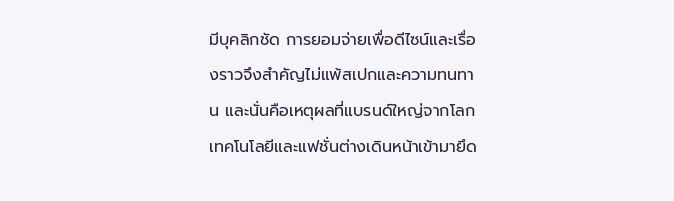มีบุคลิกชัด การยอมจ่ายเพื่อดีไซน์และเรื่องราวจึงสำคัญไม่แพ้สเปกและความทนทาน และนั่นคือเหตุผลที่แบรนด์ใหญ่จากโลกเทคโนโลยีและแฟชั่นต่างเดินหน้าเข้ามายึด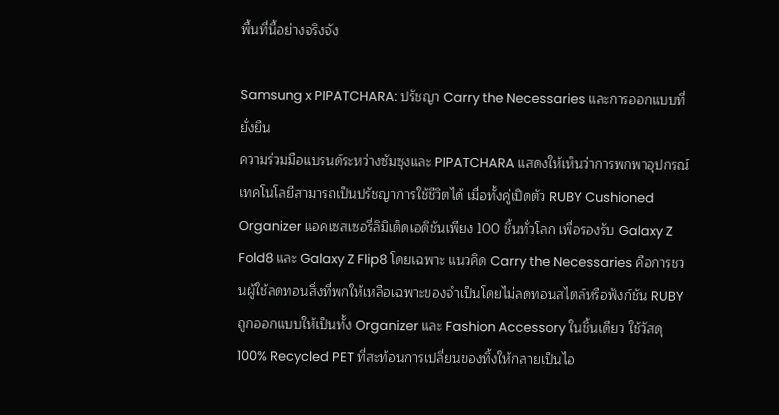พื้นที่นี้อย่างจริงจัง

Samsung x PIPATCHARA: ปรัชญา Carry the Necessaries และการออกแบบที่ยั่งยืน
ความร่วมมือแบรนด์ระหว่างซัมซุงและ PIPATCHARA แสดงให้เห็นว่าการพกพาอุปกรณ์เทคโนโลยีสามารถเป็นปรัชญาการใช้ชีวิตได้ เมื่อทั้งคู่เปิดตัว RUBY Cushioned Organizer แอคเซสเซอรี่ลิมิเต็ดเอดิชันเพียง 100 ชิ้นทั่วโลก เพื่อรองรับ Galaxy Z Fold8 และ Galaxy Z Flip8 โดยเฉพาะ แนวคิด Carry the Necessaries คือการชวนผู้ใช้ลดทอนสิ่งที่พกให้เหลือเฉพาะของจำเป็นโดยไม่ลดทอนสไตล์หรือฟังก์ชัน RUBY ถูกออกแบบให้เป็นทั้ง Organizer และ Fashion Accessory ในชิ้นเดียว ใช้วัสดุ 100% Recycled PET ที่สะท้อนการเปลี่ยนของทิ้งให้กลายเป็นไอ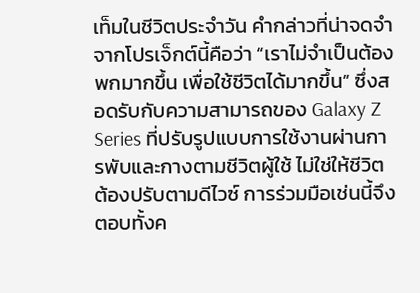เท็มในชีวิตประจำวัน คำกล่าวที่น่าจดจำจากโปรเจ็กต์นี้คือว่า “เราไม่จำเป็นต้องพกมากขึ้น เพื่อใช้ชีวิตได้มากขึ้น” ซึ่งสอดรับกับความสามารถของ Galaxy Z Series ที่ปรับรูปแบบการใช้งานผ่านการพับและกางตามชีวิตผู้ใช้ ไม่ใช่ให้ชีวิตต้องปรับตามดีไวซ์ การร่วมมือเช่นนี้จึงตอบทั้งค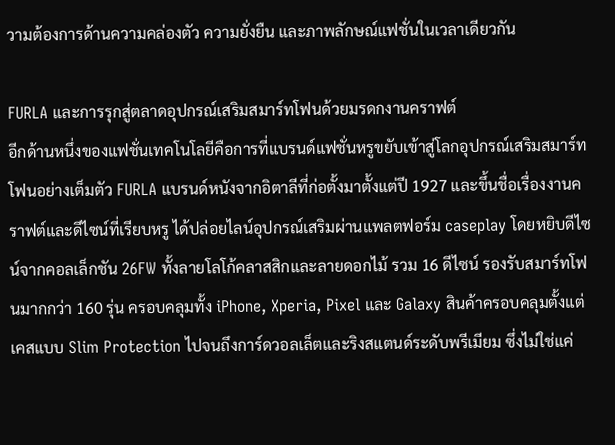วามต้องการด้านความคล่องตัว ความยั่งยืน และภาพลักษณ์แฟชั่นในเวลาเดียวกัน

FURLA และการรุกสู่ตลาดอุปกรณ์เสริมสมาร์ทโฟนด้วยมรดกงานคราฟต์
อีกด้านหนึ่งของแฟชั่นเทคโนโลยีคือการที่แบรนด์แฟชั่นหรูขยับเข้าสู่โลกอุปกรณ์เสริมสมาร์ทโฟนอย่างเต็มตัว FURLA แบรนด์หนังจากอิตาลีที่ก่อตั้งมาตั้งแต่ปี 1927 และขึ้นชื่อเรื่องงานคราฟต์และดีไซน์ที่เรียบหรู ได้ปล่อยไลน์อุปกรณ์เสริมผ่านแพลตฟอร์ม caseplay โดยหยิบดีไซน์จากคอลเล็กชัน 26FW ทั้งลายโลโก้คลาสสิกและลายดอกไม้ รวม 16 ดีไซน์ รองรับสมาร์ทโฟนมากกว่า 160 รุ่น ครอบคลุมทั้ง iPhone, Xperia, Pixel และ Galaxy สินค้าครอบคลุมตั้งแต่เคสแบบ Slim Protection ไปจนถึงการ์ดวอลเล็ตและริงสแตนด์ระดับพรีเมียม ซึ่งไม่ใช่แค่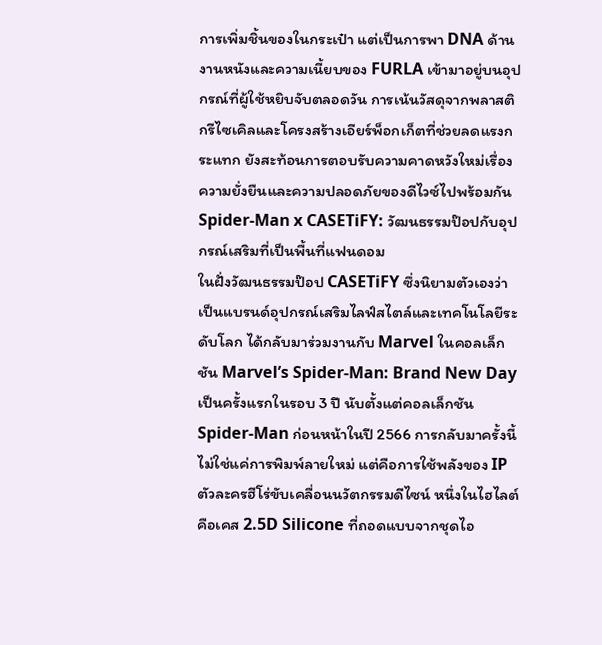การเพิ่มชิ้นของในกระเป๋า แต่เป็นการพา DNA ด้านงานหนังและความเนี้ยบของ FURLA เข้ามาอยู่บนอุปกรณ์ที่ผู้ใช้หยิบจับตลอดวัน การเน้นวัสดุจากพลาสติกรีไซเคิลและโครงสร้างเอียร์พ็อกเก็ตที่ช่วยลดแรงกระแทก ยังสะท้อนการตอบรับความคาดหวังใหม่เรื่องความยั่งยืนและความปลอดภัยของดีไวซ์ไปพร้อมกัน
Spider-Man x CASETiFY: วัฒนธรรมป๊อปกับอุปกรณ์เสริมที่เป็นพื้นที่แฟนดอม
ในฝั่งวัฒนธรรมป๊อป CASETiFY ซึ่งนิยามตัวเองว่าเป็นแบรนด์อุปกรณ์เสริมไลฟ์สไตล์และเทคโนโลยีระดับโลก ได้กลับมาร่วมงานกับ Marvel ในคอลเล็กชัน Marvel’s Spider-Man: Brand New Day เป็นครั้งแรกในรอบ 3 ปี นับตั้งแต่คอลเล็กชัน Spider-Man ก่อนหน้าในปี 2566 การกลับมาครั้งนี้ไม่ใช่แค่การพิมพ์ลายใหม่ แต่คือการใช้พลังของ IP ตัวละครฮีโร่ขับเคลื่อนนวัตกรรมดีไซน์ หนึ่งในไฮไลต์คือเคส 2.5D Silicone ที่ถอดแบบจากชุดไอ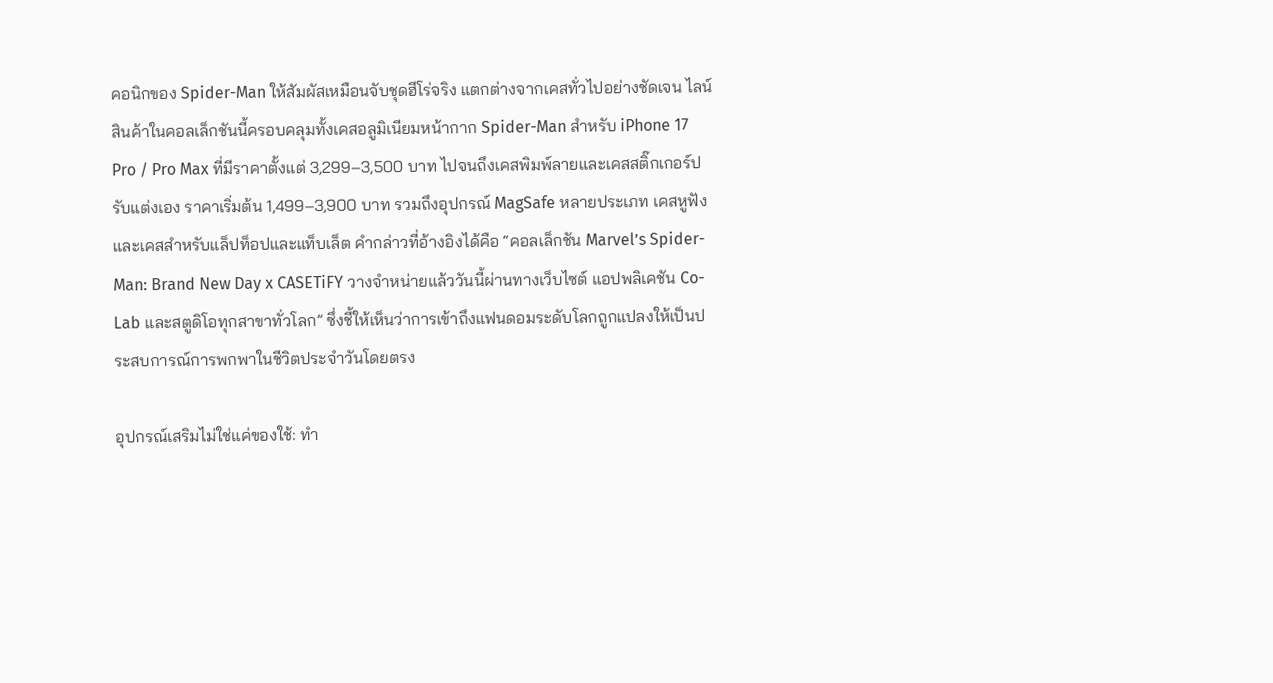คอนิกของ Spider-Man ให้สัมผัสเหมือนจับชุดฮีโร่จริง แตกต่างจากเคสทั่วไปอย่างชัดเจน ไลน์สินค้าในคอลเล็กชันนี้ครอบคลุมทั้งเคสอลูมิเนียมหน้ากาก Spider-Man สำหรับ iPhone 17 Pro / Pro Max ที่มีราคาตั้งแต่ 3,299–3,500 บาท ไปจนถึงเคสพิมพ์ลายและเคสสติ๊กเกอร์ปรับแต่งเอง ราคาเริ่มต้น 1,499–3,900 บาท รวมถึงอุปกรณ์ MagSafe หลายประเภท เคสหูฟัง และเคสสำหรับแล็ปท็อปและแท็บเล็ต คำกล่าวที่อ้างอิงได้คือ “คอลเล็กชัน Marvel’s Spider-Man: Brand New Day x CASETiFY วางจำหน่ายแล้ววันนี้ผ่านทางเว็บไซต์ แอปพลิเคชัน Co-Lab และสตูดิโอทุกสาขาทั่วโลก” ซึ่งชี้ให้เห็นว่าการเข้าถึงแฟนดอมระดับโลกถูกแปลงให้เป็นประสบการณ์การพกพาในชีวิตประจำวันโดยตรง

อุปกรณ์เสริมไม่ใช่แค่ของใช้: ทำ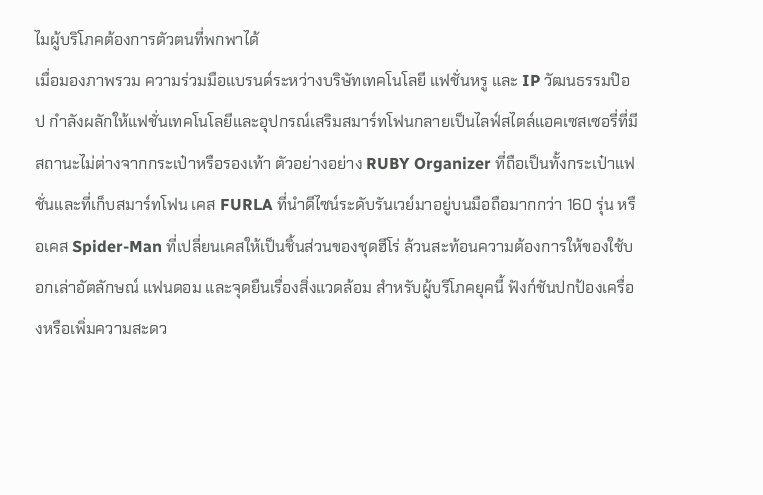ไมผู้บริโภคต้องการตัวตนที่พกพาได้
เมื่อมองภาพรวม ความร่วมมือแบรนด์ระหว่างบริษัทเทคโนโลยี แฟชั่นหรู และ IP วัฒนธรรมป๊อป กำลังผลักให้แฟชั่นเทคโนโลยีและอุปกรณ์เสริมสมาร์ทโฟนกลายเป็นไลฟ์สไตล์แอคเซสเซอรี่ที่มีสถานะไม่ต่างจากกระเป๋าหรือรองเท้า ตัวอย่างอย่าง RUBY Organizer ที่ถือเป็นทั้งกระเป๋าแฟชั่นและที่เก็บสมาร์ทโฟน เคส FURLA ที่นำดีไซน์ระดับรันเวย์มาอยู่บนมือถือมากกว่า 160 รุ่น หรือเคส Spider-Man ที่เปลี่ยนเคสให้เป็นชิ้นส่วนของชุดฮีโร่ ล้วนสะท้อนความต้องการให้ของใช้บอกเล่าอัตลักษณ์ แฟนดอม และจุดยืนเรื่องสิ่งแวดล้อม สำหรับผู้บริโภคยุคนี้ ฟังก์ชันปกป้องเครื่องหรือเพิ่มความสะดว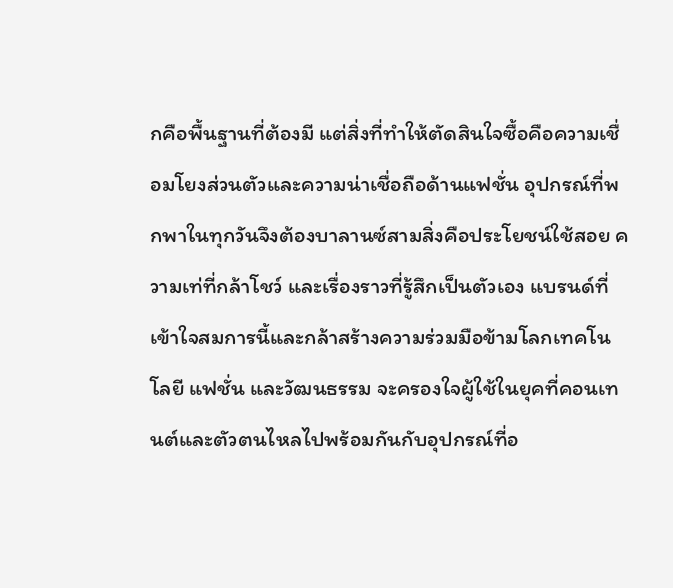กคือพื้นฐานที่ต้องมี แต่สิ่งที่ทำให้ตัดสินใจซื้อคือความเชื่อมโยงส่วนตัวและความน่าเชื่อถือด้านแฟชั่น อุปกรณ์ที่พกพาในทุกวันจึงต้องบาลานซ์สามสิ่งคือประโยชน์ใช้สอย ความเท่ที่กล้าโชว์ และเรื่องราวที่รู้สึกเป็นตัวเอง แบรนด์ที่เข้าใจสมการนี้และกล้าสร้างความร่วมมือข้ามโลกเทคโนโลยี แฟชั่น และวัฒนธรรม จะครองใจผู้ใช้ในยุคที่คอนเทนต์และตัวตนไหลไปพร้อมกันกับอุปกรณ์ที่อ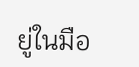ยู่ในมือ